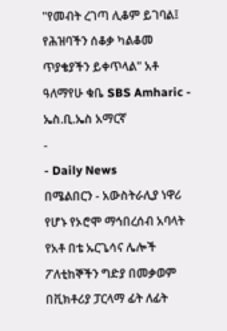"የመብት ረገጣ ሊቆም ይገባል፤ የሕዝባችን ሰቆቃ ካልቆመ ጥያቄያችን ይቀጥላል" አቶ ዓለማየሁ ቁቤ SBS Amharic - ኤስ.ቢ.ኤስ አማርኛ
-
- Daily News
በሜልበርን - አውስትራሊያ ነዋሪ የሆኑ የኦሮሞ ማኅበረሰብ አባላት የአቶ በቴ ኡርጌሳና ሌሎች ፖለቲከኞችን ግድያ በመቃወም በቪክቶሪያ ፓርላማ ፊት ለፊት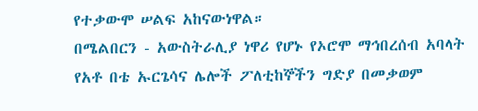የተቃውሞ ሠልፍ አከናውነዋል።
በሜልበርን - አውስትራሊያ ነዋሪ የሆኑ የኦሮሞ ማኅበረሰብ አባላት የአቶ በቴ ኡርጌሳና ሌሎች ፖለቲከኞችን ግድያ በመቃወም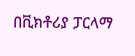በቪክቶሪያ ፓርላማ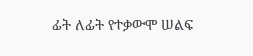ፊት ለፊት የተቃውሞ ሠልፍ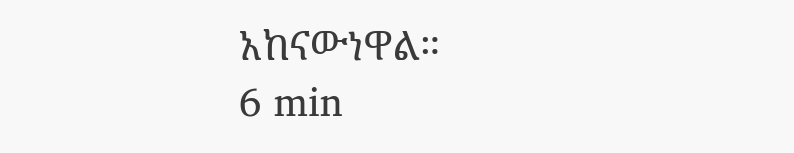አከናውነዋል።
6 min